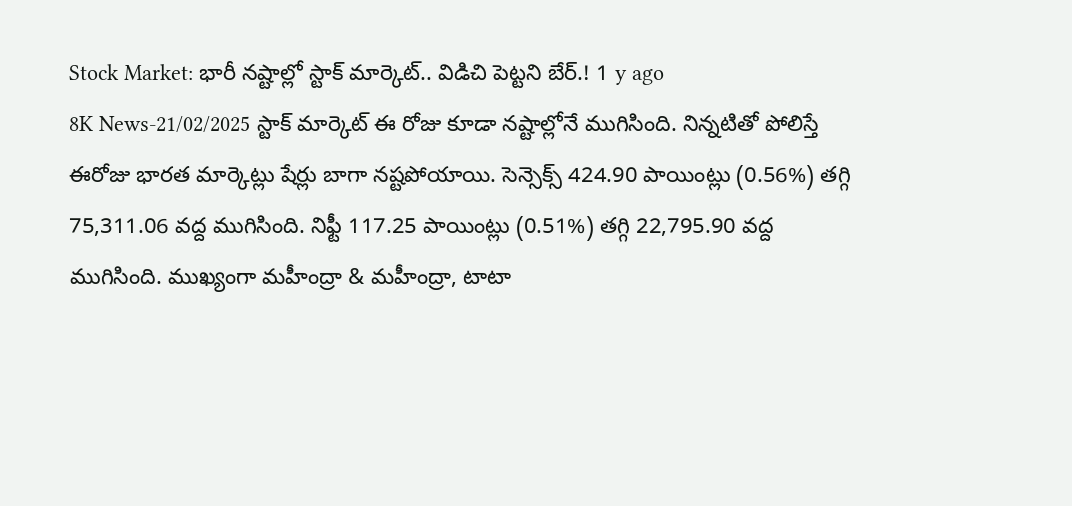Stock Market: భారీ నష్టాల్లో స్టాక్ మార్కెట్.. విడిచి పెట్టని బేర్.! 1 y ago
8K News-21/02/2025 స్టాక్ మార్కెట్ ఈ రోజు కూడా నష్టాల్లోనే ముగిసింది. నిన్నటితో పోలిస్తే ఈరోజు భారత మార్కెట్లు షేర్లు బాగా నష్టపోయాయి. సెన్సెక్స్ 424.90 పాయింట్లు (0.56%) తగ్గి 75,311.06 వద్ద ముగిసింది. నిఫ్టీ 117.25 పాయింట్లు (0.51%) తగ్గి 22,795.90 వద్ద ముగిసింది. ముఖ్యంగా మహీంద్రా & మహీంద్రా, టాటా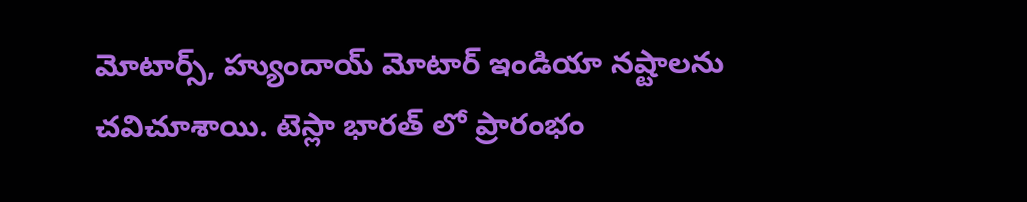మోటార్స్, హ్యుందాయ్ మోటార్ ఇండియా నష్టాలను చవిచూశాయి. టెస్లా భారత్ లో ప్రారంభం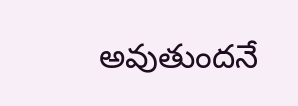అవుతుందనే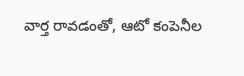వార్త రావడంతో, ఆటో కంపెనీల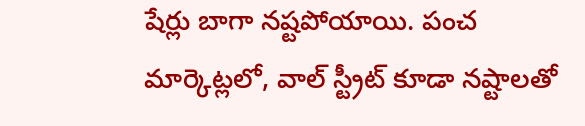షేర్లు బాగా నష్టపోయాయి. పంచ మార్కెట్లలో, వాల్ స్ట్రీట్ కూడా నష్టాలతో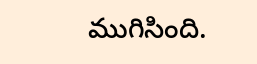ముగిసింది.